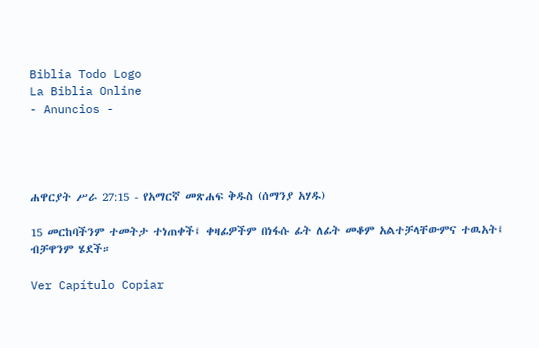Biblia Todo Logo
La Biblia Online
- Anuncios -




ሐዋርያት ሥራ 27:15 - የአማርኛ መጽሐፍ ቅዱስ (ሰማንያ አሃዱ)

15 መርከባችንም ተመትታ ተነጠቀች፤ ቀዛፊዎችም በነፋሱ ፊት ለፊት መቆም አልተቻላቸውምና ተዉአት፤ ብቻዋንም ሄደች።

Ver Capítulo Copiar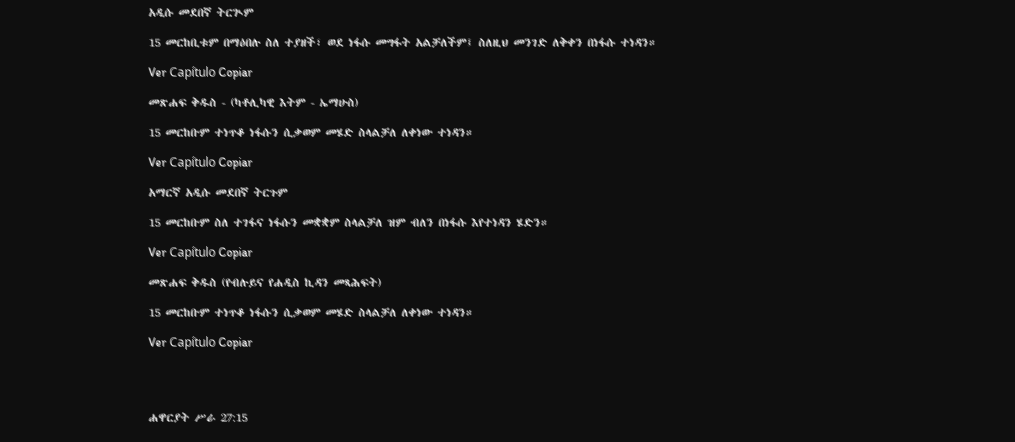አዲሱ መደበኛ ትርጒም

15 መርከቢቱም በማዕበሉ ስለ ተያዘች፣ ወደ ነፋሱ መግፋት አልቻለችም፤ ስለዚህ መንገድ ለቅቀን በነፋሱ ተነዳን።

Ver Capítulo Copiar

መጽሐፍ ቅዱስ - (ካቶሊካዊ እትም - ኤማሁስ)

15 መርከቡም ተነጥቆ ነፋሱን ሲቃወም መሄድ ስላልቻለ ለቀነው ተነዳን።

Ver Capítulo Copiar

አማርኛ አዲሱ መደበኛ ትርጉም

15 መርከቡም ስለ ተገፋና ነፋሱን መቋቋም ስላልቻለ ዝም ብለን በነፋሱ እየተነዳን ሄድን።

Ver Capítulo Copiar

መጽሐፍ ቅዱስ (የብሉይና የሐዲስ ኪዳን መጻሕፍት)

15 መርከቡም ተነጥቆ ነፋሱን ሲቃወም መሄድ ስላልቻለ ለቀነው ተነዳን።

Ver Capítulo Copiar




ሐዋርያት ሥራ 27:15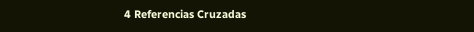4 Referencias Cruzadas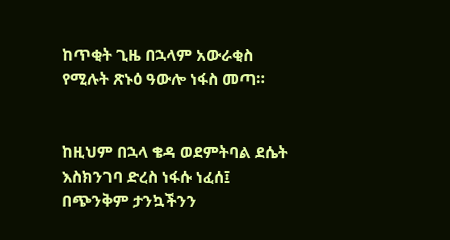ከጥቂት ጊዜ በኋላም አውራቂስ የሚሉት ጽኑዕ ዓውሎ ነፋስ መጣ።


ከዚህም በኋላ ቄዳ ወደምትባል ደሴት እስክንገባ ድረስ ነፋሱ ነፈሰ፤ በጭንቅም ታንኳችንን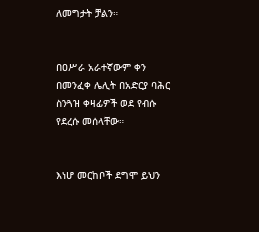ለመግታት ቻልን።


በዐሥራ አራተኛውም ቀን በመንፈቀ ሌሊት በአድርያ ባሕር ስንጓዝ ቀዛፊዎች ወደ የብሱ የደረሱ መሰላቸው።


እነሆ መርከቦች ደግሞ ይህን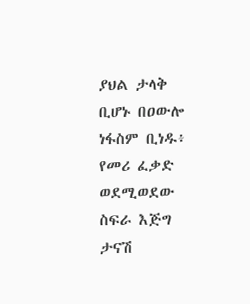ያህል ታላቅ ቢሆኑ በዐውሎ ነፋስም ቢነዱ፥ የመሪ ፈቃድ ወደሚወደው ስፍራ እጅግ ታናሽ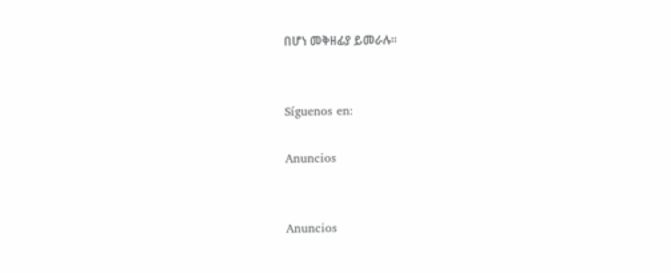በሆነ መቅዘፊያ ይመራሉ።


Síguenos en:

Anuncios


Anuncios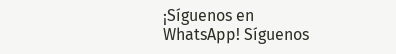¡Síguenos en WhatsApp! Síguenos